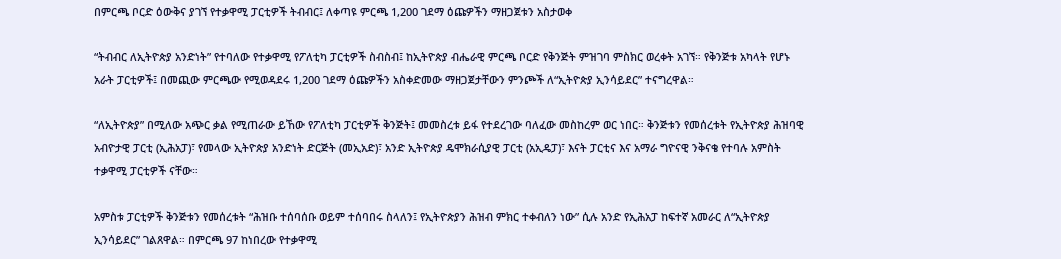በምርጫ ቦርድ ዕውቅና ያገኘ የተቃዋሚ ፓርቲዎች ትብብር፤ ለቀጣዩ ምርጫ 1,200 ገደማ ዕጩዎችን ማዘጋጀቱን አስታወቀ

“ትብብር ለኢትዮጵያ አንድነት” የተባለው የተቃዋሚ የፖለቲካ ፓርቲዎች ስብስብ፤ ከኢትዮጵያ ብሔራዊ ምርጫ ቦርድ የቅንጅት ምዝገባ ምስክር ወረቀት አገኘ። የቅንጅቱ አካላት የሆኑ አራት ፓርቲዎች፤ በመጪው ምርጫው የሚወዳደሩ 1,200 ገደማ ዕጩዎችን አስቀድመው ማዘጋጀታቸውን ምንጮች ለ“ኢትዮጵያ ኢንሳይደር” ተናግረዋል።

“ለኢትዮጵያ” በሚለው አጭር ቃል የሚጠራው ይኸው የፖለቲካ ፓርቲዎች ቅንጅት፤ መመስረቱ ይፋ የተደረገው ባለፈው መስከረም ወር ነበር። ቅንጅቱን የመሰረቱት የኢትዮጵያ ሕዝባዊ አብዮታዊ ፓርቲ (ኢሕአፓ)፣ የመላው ኢትዮጵያ አንድነት ድርጅት (መኢአድ)፣ አንድ ኢትዮጵያ ዴሞክራሲያዊ ፓርቲ (አኢዴፓ)፣ እናት ፓርቲና እና አማራ ግዮናዊ ንቅናቄ የተባሉ አምስት ተቃዋሚ ፓርቲዎች ናቸው።

አምስቱ ፓርቲዎች ቅንጅቱን የመሰረቱት “ሕዝቡ ተሰባሰቡ ወይም ተሰባበሩ ስላለን፤ የኢትዮጵያን ሕዝብ ምክር ተቀብለን ነው” ሲሉ አንድ የኢሕአፓ ከፍተኛ አመራር ለ“ኢትዮጵያ ኢንሳይደር” ገልጸዋል። በምርጫ 97 ከነበረው የተቃዋሚ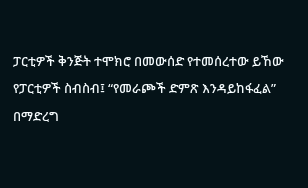ፓርቲዎች ቅንጅት ተሞክሮ በመውሰድ የተመሰረተው ይኸው የፓርቲዎች ስብስብ፤ “የመራጮች ድምጽ እንዳይከፋፈል” በማድረግ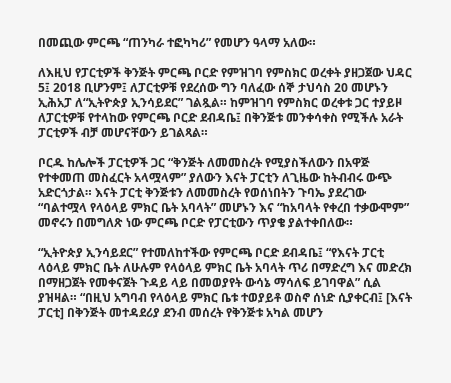በመጪው ምርጫ “ጠንካራ ተፎካካሪ” የመሆን ዓላማ አለው።

ለእዚህ የፓርቲዎች ቅንጅት ምርጫ ቦርድ የምዝገባ የምስክር ወረቀት ያዘጋጀው ህዳር 5፤ 2018 ቢሆንም፤ ለፓርቲዎቹ የደረሰው ግን ባለፈው ሰኞ ታህሳስ 20 መሆኑን ኢሕአፓ ለ“ኢትዮጵያ ኢንሳይደር” ገልጿል። ከምዝገባ የምስክር ወረቀቱ ጋር ተያይዞ ለፓርቲዎቹ የተላከው የምርጫ ቦርድ ደብዳቤ፤ በቅንጅቱ መንቀሳቀስ የሚችሉ አራት ፓርቲዎች ብቻ መሆናቸውን ይገልጻል።

ቦርዱ ከሌሎች ፓርቲዎች ጋር “ቅንጅት ለመመስረት የሚያስችለውን በአዋጅ የተቀመጠ መስፈርት አላሟላም” ያለውን እናት ፓርቲን ለጊዜው ከትብብሩ ውጭ አድርጎታል። እናት ፓርቲ ቅንጅቱን ለመመስረት የወሰነበትን ጉባኤ ያደረገው “ባልተሟላ የላዕላይ ምክር ቤት አባላት” መሆኑን እና “ከአባላት የቀረበ ተቃውሞም” መኖሩን በመግለጽ ነው ምርጫ ቦርድ የፓርቲውን ጥያቄ ያልተቀበለው።

“ኢትዮጵያ ኢንሳይደር” የተመለከተችው የምርጫ ቦርድ ደብዳቤ፤ “የእናት ፓርቲ ላዕላይ ምክር ቤት ለሁሉም የላዕላይ ምክር ቤት አባላት ጥሪ በማድረግ እና መድረክ በማዘጋጀት የመቀናጀት ጉዳይ ላይ በመወያየት ውሳኔ ማሳለፍ ይገባዋል” ሲል ያዝዛል። “በዚህ አግባብ የላዕላይ ምክር ቤቱ ተወያይቶ ወስኖ ሰነድ ሲያቀርብ፤ [እናት ፓርቲ] በቅንጅት መተዳደሪያ ደንብ መሰረት የቅንጅቱ አካል መሆን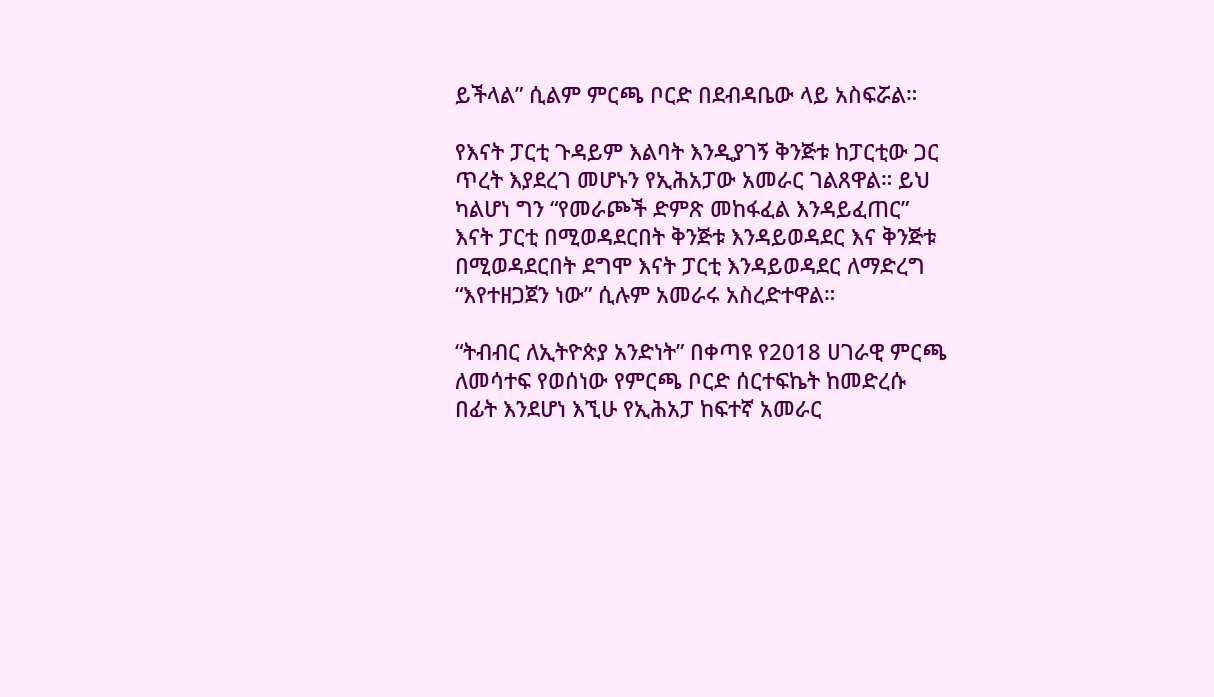ይችላል” ሲልም ምርጫ ቦርድ በደብዳቤው ላይ አስፍሯል።

የእናት ፓርቲ ጉዳይም እልባት እንዲያገኝ ቅንጅቱ ከፓርቲው ጋር ጥረት እያደረገ መሆኑን የኢሕአፓው አመራር ገልጸዋል። ይህ ካልሆነ ግን “የመራጮች ድምጽ መከፋፈል እንዳይፈጠር” እናት ፓርቲ በሚወዳደርበት ቅንጅቱ እንዳይወዳደር እና ቅንጅቱ በሚወዳደርበት ደግሞ እናት ፓርቲ እንዳይወዳደር ለማድረግ “እየተዘጋጀን ነው” ሲሉም አመራሩ አስረድተዋል።

“ትብብር ለኢትዮጵያ አንድነት” በቀጣዩ የ2018 ሀገራዊ ምርጫ ለመሳተፍ የወሰነው የምርጫ ቦርድ ሰርተፍኬት ከመድረሱ በፊት እንደሆነ እኚሁ የኢሕአፓ ከፍተኛ አመራር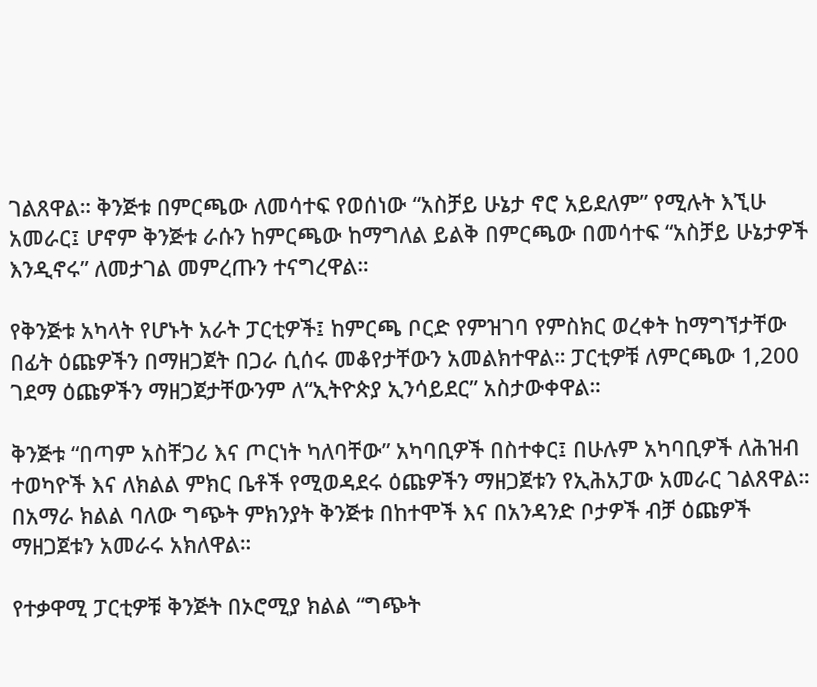ገልጸዋል። ቅንጅቱ በምርጫው ለመሳተፍ የወሰነው “አስቻይ ሁኔታ ኖሮ አይደለም” የሚሉት እኚሁ አመራር፤ ሆኖም ቅንጅቱ ራሱን ከምርጫው ከማግለል ይልቅ በምርጫው በመሳተፍ “አስቻይ ሁኔታዎች እንዲኖሩ” ለመታገል መምረጡን ተናግረዋል።

የቅንጅቱ አካላት የሆኑት አራት ፓርቲዎች፤ ከምርጫ ቦርድ የምዝገባ የምስክር ወረቀት ከማግኘታቸው በፊት ዕጩዎችን በማዘጋጀት በጋራ ሲሰሩ መቆየታቸውን አመልክተዋል። ፓርቲዎቹ ለምርጫው 1,200 ገደማ ዕጩዎችን ማዘጋጀታቸውንም ለ“ኢትዮጵያ ኢንሳይደር” አስታውቀዋል።

ቅንጅቱ “በጣም አስቸጋሪ እና ጦርነት ካለባቸው” አካባቢዎች በስተቀር፤ በሁሉም አካባቢዎች ለሕዝብ ተወካዮች እና ለክልል ምክር ቤቶች የሚወዳደሩ ዕጩዎችን ማዘጋጀቱን የኢሕአፓው አመራር ገልጸዋል። በአማራ ክልል ባለው ግጭት ምክንያት ቅንጅቱ በከተሞች እና በአንዳንድ ቦታዎች ብቻ ዕጩዎች ማዘጋጀቱን አመራሩ አክለዋል።

የተቃዋሚ ፓርቲዎቹ ቅንጅት በኦሮሚያ ክልል “ግጭት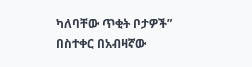ካለባቸው ጥቂት ቦታዎች” በስተቀር በአብዛኛው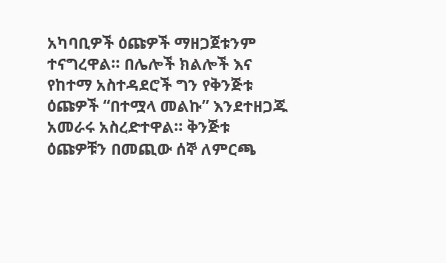አካባቢዎች ዕጩዎች ማዘጋጀቱንም ተናግረዋል። በሌሎች ክልሎች እና የከተማ አስተዳደሮች ግን የቅንጅቱ  ዕጩዎች “በተሟላ መልኩ” እንደተዘጋጁ አመራሩ አስረድተዋል። ቅንጅቱ ዕጩዎቹን በመጪው ሰኞ ለምርጫ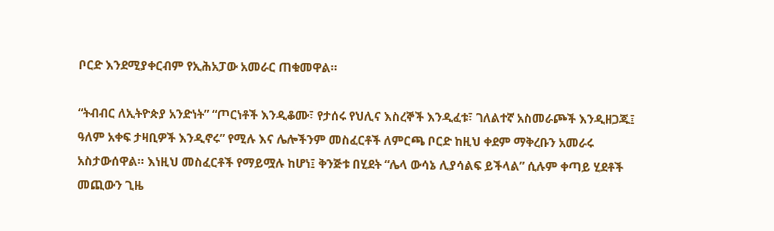ቦርድ እንደሚያቀርብም የኢሕአፓው አመራር ጠቁመዋል።

“ትብብር ለኢትዮጵያ አንድነት” “ጦርነቶች እንዲቆሙ፣ የታሰሩ የህሊና እስረኞች እንዲፈቱ፣ ገለልተኛ አስመራጮች እንዲዘጋጁ፤ ዓለም አቀፍ ታዛቢዎች እንዲኖሩ” የሚሉ እና ሌሎችንም መስፈርቶች ለምርጫ ቦርድ ከዚህ ቀደም ማቅረቡን አመራሩ አስታውሰዋል። እነዚህ መስፈርቶች የማይሟሉ ከሆነ፤ ቅንጅቱ በሂደት “ሌላ ውሳኔ ሊያሳልፍ ይችላል” ሲሉም ቀጣይ ሂደቶች መጪውን ጊዜ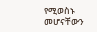የሚወስኑ መሆናቸውን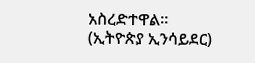አስረድተዋል። (ኢትዮጵያ ኢንሳይደር)